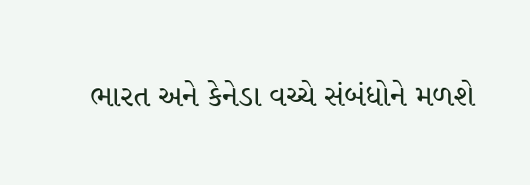ભારત અને કેનેડા વચ્ચે સંબંધોને મળશે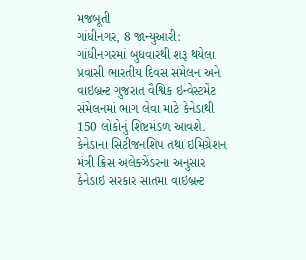મજબૂતી
ગાંધીનગર, 8 જાન્યુઆરી: ગાંધીનગરમાં બુધવારથી શરૂ થયેલા પ્રવાસી ભારતીય દિવસ સંમેલન અને વાઇબ્રન્ટ ગુજરાત વૈશ્વિક ઇન્વેસ્ટમેંટ સંમેલનમાં ભાગ લેવા માટે કેનેડાથી 150 લોકોનું શિષ્ટમંડળ આવશે.
કેનેડાના સિટીજનશિપ તથા ઇમિગ્રેશન મંત્રી ક્રિસ અલેક્ઝેંડરના અનુસાર કેનેડાઇ સરકાર સાતમા વાઇબ્રન્ટ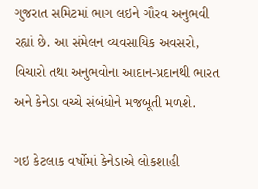ગુજરાત સમિટમાં ભાગ લઇને ગૌરવ અનુભવી રહ્યાં છે. આ સંમેલન વ્યવસાયિક અવસરો, વિચારો તથા અનુભવોના આદાન-પ્રદાનથી ભારત અને કેનેડા વચ્ચે સંબંધોને મજબૂતી મળશે.

ગઇ કેટલાક વર્ષોમાં કેનેડાએ લોકશાહી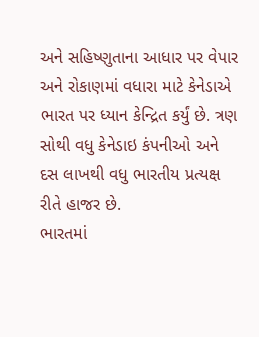અને સહિષ્ણુતાના આધાર પર વેપાર અને રોકાણમાં વધારા માટે કેનેડાએ ભારત પર ધ્યાન કેન્દ્રિત કર્યું છે. ત્રણ સોથી વધુ કેનેડાઇ કંપનીઓ અને દસ લાખથી વધુ ભારતીય પ્રત્યક્ષ રીતે હાજર છે.
ભારતમાં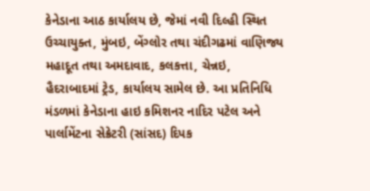કેનેડાના આઠ કાર્યાલય છે, જેમાં નવી દિલ્હી સ્થિત ઉચ્ચાયુક્ત, મુંબઇ, બેંગ્લોર તથા ચંદીગઢમાં વાણિજ્ય મહાદૂત તથા અમદાવાદ, કલકત્તા, ચેન્નઇ, હૈદરાબાદમાં ટ્રેડ, કાર્યાલય સામેલ છે. આ પ્રતિનિધિ મંડળમાં કેનેડાના હાઇ કમિશનર નાદિર પટેલ અને પાર્લામેંટના સેક્રેટરી (સાંસદ) દિપક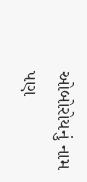ઓબોરોયનું નામ પણ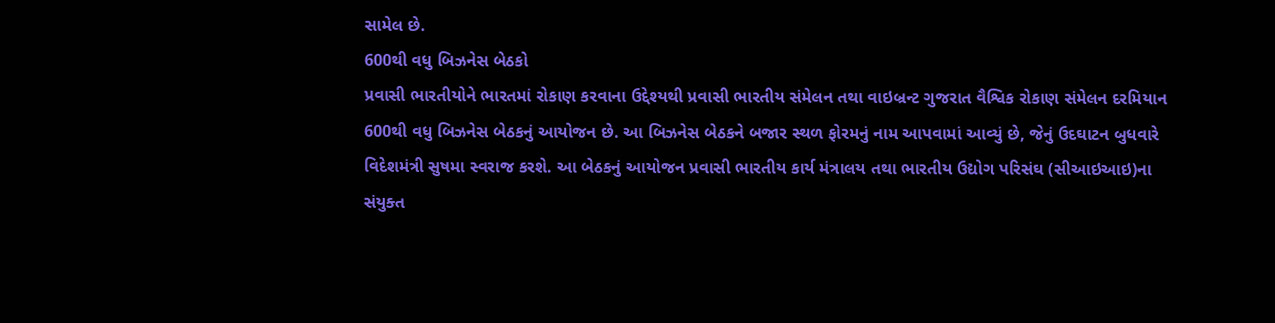સામેલ છે.
600થી વધુ બિઝનેસ બેઠકો
પ્રવાસી ભારતીયોને ભારતમાં રોકાણ કરવાના ઉદ્દેશ્યથી પ્રવાસી ભારતીય સંમેલન તથા વાઇબ્રન્ટ ગુજરાત વૈશ્વિક રોકાણ સંમેલન દરમિયાન 600થી વધુ બિઝનેસ બેઠકનું આયોજન છે. આ બિઝનેસ બેઠકને બજાર સ્થળ ફોરમનું નામ આપવામાં આવ્યું છે, જેનું ઉદઘાટન બુધવારે વિદેશમંત્રી સુષમા સ્વરાજ કરશે. આ બેઠકનું આયોજન પ્રવાસી ભારતીય કાર્ય મંત્રાલય તથા ભારતીય ઉદ્યોગ પરિસંઘ (સીઆઇઆઇ)ના સંયુક્ત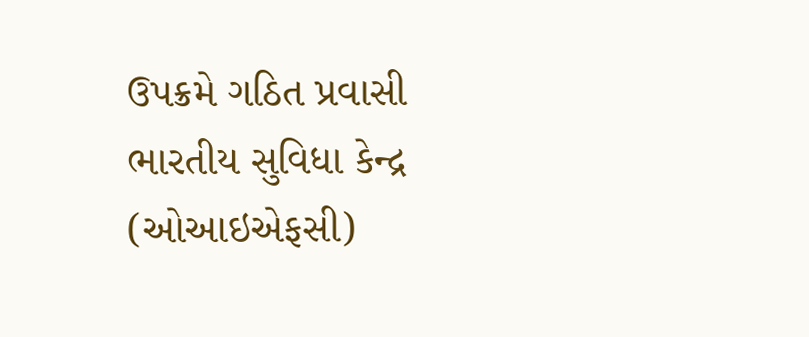ઉપક્રમે ગઠિત પ્રવાસી ભારતીય સુવિધા કેન્દ્ર (ઓઆઇએફસી)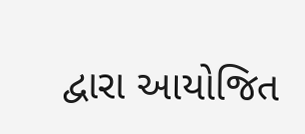દ્વારા આયોજિત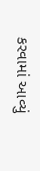કરવામાં આવ્યું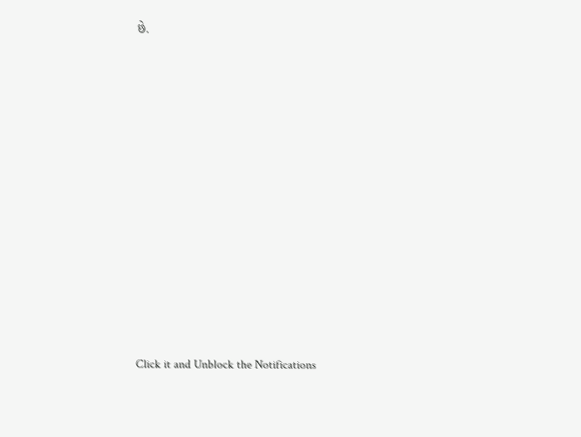છે.












Click it and Unblock the Notifications